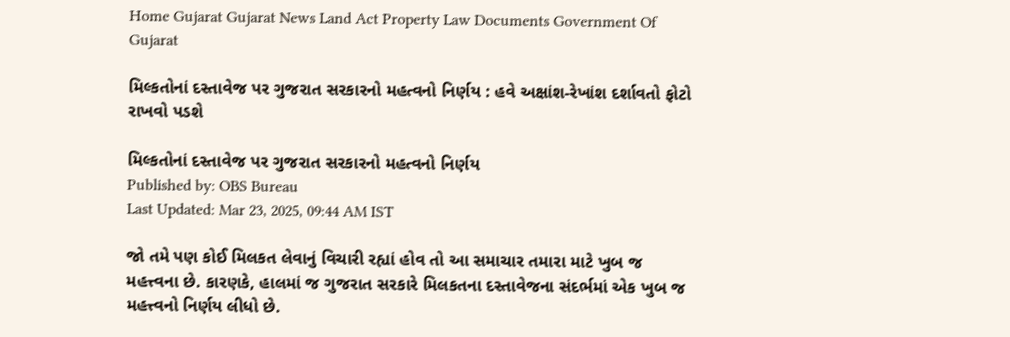Home Gujarat Gujarat News Land Act Property Law Documents Government Of Gujarat

મિલ્કતોનાં દસ્તાવેજ પર ગુજરાત સરકારનો મહત્વનો નિર્ણય : હવે અક્ષાંશ-રેખાંશ દર્શાવતો ફોટો રાખવો પડશે

મિલ્કતોનાં દસ્તાવેજ પર ગુજરાત સરકારનો મહત્વનો નિર્ણય
Published by: OBS Bureau
Last Updated: Mar 23, 2025, 09:44 AM IST

જો તમે પણ કોઈ મિલકત લેવાનું વિચારી રહ્યાં હોવ તો આ સમાચાર તમારા માટે ખુબ જ મહત્ત્વના છે. કારણકે, હાલમાં જ ગુજરાત સરકારે મિલકતના દસ્તાવેજના સંદર્ભમાં એક ખુબ જ મહત્ત્વનો નિર્ણય લીધો છે.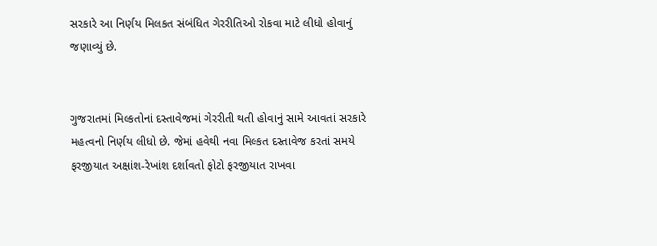સરકારે આ નિર્ણય મિલકત સંબંધિત ગેરરીતિઓ રોકવા માટે લીધો હોવાનું જણાવ્યું છે.


ગુજરાતમાં મિલ્કતોનાં દસ્તાવેજમાં ગેરરીતી થતી હોવાનું સામે આવતાં સરકારે મહત્વનો નિર્ણય લીધો છે. જેમાં હવેથી નવા મિલ્કત દસ્તાવેજ કરતાં સમયે ફરજીયાત અક્ષાંશ-રેખાંશ દર્શાવતો ફોટો ફરજીયાત રાખવા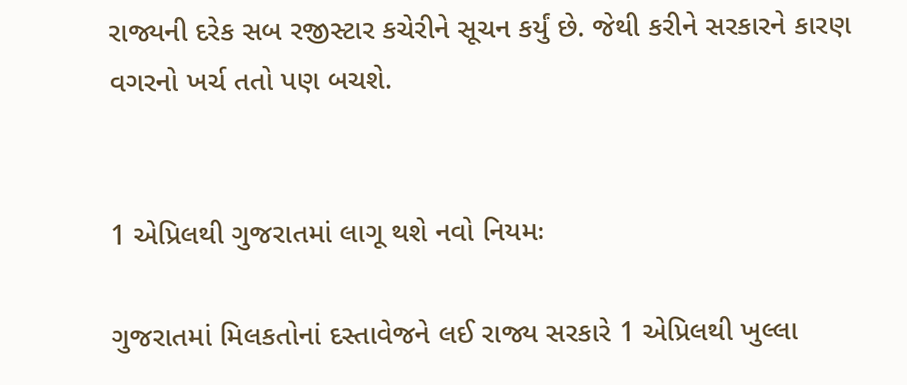રાજ્યની દરેક સબ રજીસ્ટાર કચેરીને સૂચન કર્યું છે. જેથી કરીને સરકારને કારણ વગરનો ખર્ચ તતો પણ બચશે.


1 એપ્રિલથી ગુજરાતમાં લાગૂ થશે નવો નિયમઃ

ગુજરાતમાં મિલકતોનાં દસ્તાવેજને લઈ રાજ્ય સરકારે 1 એપ્રિલથી ખુલ્લા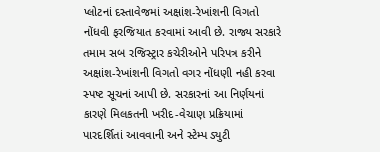પ્લોટનાં દસ્તાવેજમાં અક્ષાંશ-રેખાંશની વિગતો નોંધવી ફરજિયાત કરવામાં આવી છે. રાજ્ય સરકારે તમામ સબ રજિસ્ટ્રાર કચેરીઓને પરિપત્ર કરીને અક્ષાંશ-રેખાંશની વિગતો વગર નોંધણી નહી કરવા સ્પષ્ટ સૂચનાં આપી છે. સરકારનાં આ નિર્ણયનાં કારણે મિલકતની ખરીદ-વેચાણ પ્રક્રિયામાં પારદર્શિતાં આવવાની અને સ્ટેમ્પ ડ્યુટી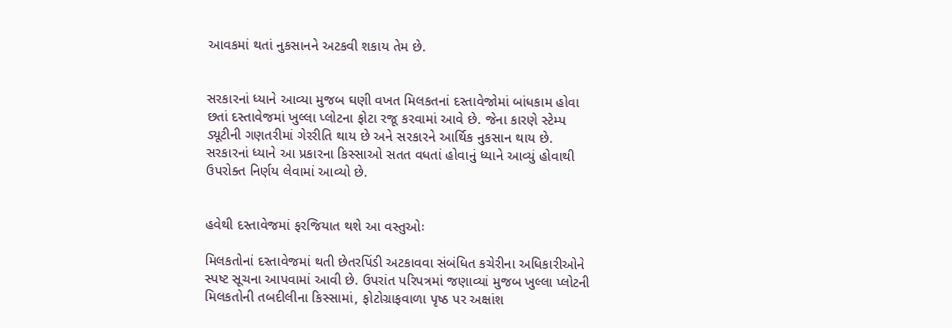આવકમાં થતાં નુકસાનને અટકવી શકાય તેમ છે.


સરકારનાં ધ્યાને આવ્યા મુજબ ઘણી વખત મિલકતનાં દસ્તાવેજોમાં બાંધકામ હોવા છતાં દસ્તાવેજમાં ખુલ્લા પ્લોટના ફોટા રજૂ કરવામાં આવે છે. જેના કારણે સ્ટેમ્પ ડ્યૂટીની ગણતરીમાં ગેરરીતિ થાય છે અને સરકારને આર્થિક નુકસાન થાય છે. સરકારનાં ધ્યાને આ પ્રકારના કિસ્સાઓ સતત વધતાં હોવાનું ધ્યાને આવ્યું હોવાથી ઉપરોક્ત નિર્ણય લેવામાં આવ્યો છે.


હવેથી દસ્તાવેજમાં ફરજિયાત થશે આ વસ્તુઓઃ

મિલકતોનાં દસ્તાવેજમાં થતી છેતરપિંડી અટકાવવા સંબંધિત કચેરીના અધિકારીઓને સ્પષ્ટ સૂચના આપવામાં આવી છે. ઉપરાંત પરિપત્રમાં જણાવ્યાં મુજબ ખુલ્લા પ્લોટની મિલકતોની તબદીલીના કિસ્સામાં, ફોટોગ્રાફવાળા પૃષ્ઠ પર અક્ષાંશ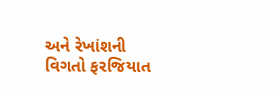અને રેખાંશની વિગતો ફરજિયાત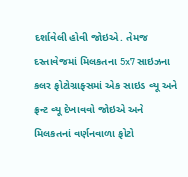દર્શાવેલી હોવી જોઇએ. તેમજ દસ્તાવેજમાં મિલકતના 5x7 સાઇઝના કલર ફોટોગ્રાફ્સમાં એક સાઇડ વ્યૂ અને ફ્રન્ટ વ્યૂ દેખાવવો જોઇએ અને મિલકતનાં વર્ણનવાળા ફોટો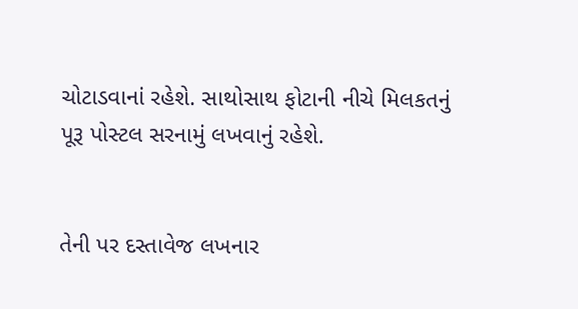ચોટાડવાનાં રહેશે. સાથોસાથ ફોટાની નીચે મિલકતનું પૂરૂ પોસ્ટલ સરનામું લખવાનું રહેશે.


તેની પર દસ્તાવેજ લખનાર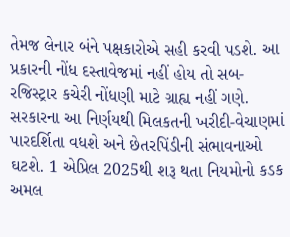તેમજ લેનાર બંને પક્ષકારોએ સહી કરવી પડશે. આ પ્રકારની નોંધ દસ્તાવેજમાં નહીં હોય તો સબ-રજિસ્ટ્રાર કચેરી નોંધણી માટે ગ્રાહ્ય નહીં ગણે. સરકારના આ નિર્ણયથી મિલકતની ખરીદી-વેચાણમાં પારદર્શિતા વધશે અને છેતરપિંડીની સંભાવનાઓ ઘટશે. 1 એપ્રિલ 2025થી શરૂ થતા નિયમોનો કડક અમલ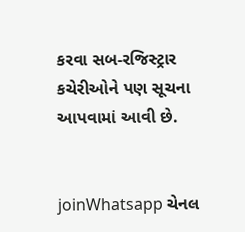કરવા સબ-રજિસ્ટ્રાર કચેરીઓને પણ સૂચના આપવામાં આવી છે.


joinWhatsapp ચેનલ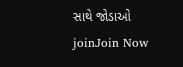સાથે જોડાઓ
joinJoin Now